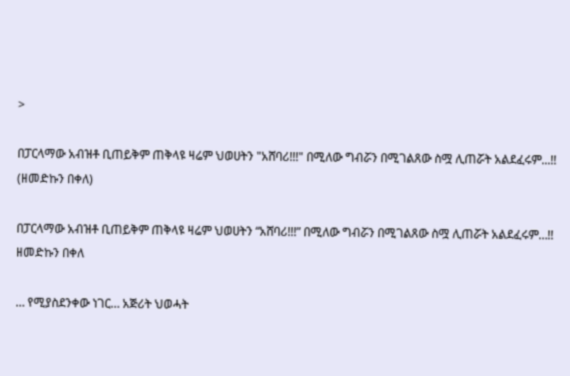>

በፓርላማው አብዝቶ ቢጠይቅም ጠቅላዩ ዛሬም ህወሀትን "አሸባሪ!!!" በሚለው ግብሯን በሚገልጸው ስሟ ሊጠሯት አልደፈሩም...!! (ዘመድኩን በቀለ)

በፓርላማው አብዝቶ ቢጠይቅም ጠቅላዩ ዛሬም ህወሀትን “አሸባሪ!!!” በሚለው ግብሯን በሚገልጸው ስሟ ሊጠሯት አልደፈሩም…!!
ዘመድኩን በቀለ

… የሚያስደንቀው ነገር… አጅሪት ህወሓት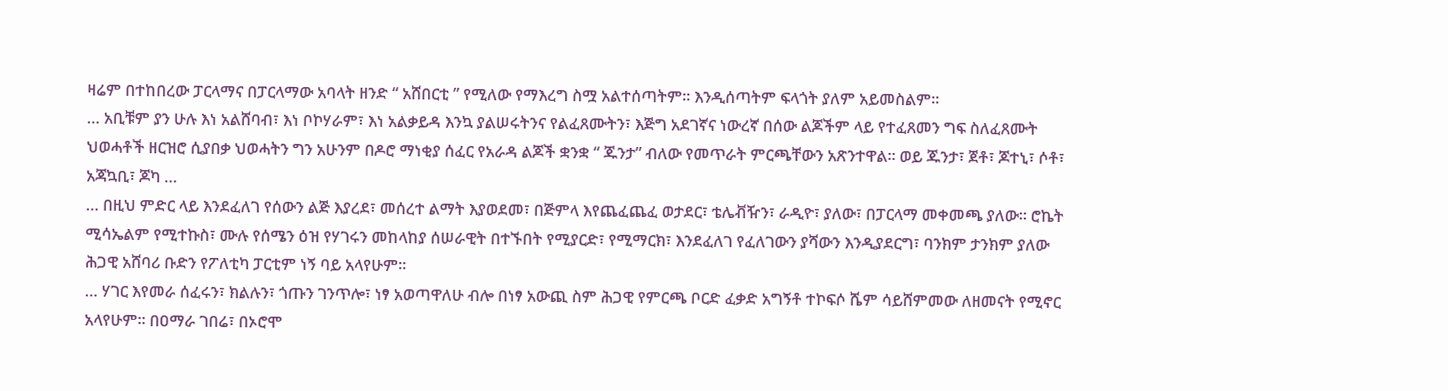ዛሬም በተከበረው ፓርላማና በፓርላማው አባላት ዘንድ “ አሸበርቲ ” የሚለው የማእረግ ስሟ አልተሰጣትም። እንዲሰጣትም ፍላጎት ያለም አይመስልም።
… አቢቹም ያን ሁሉ እነ አልሸባብ፣ እነ ቦኮሃራም፣ እነ አልቃይዳ እንኳ ያልሠሩትንና የልፈጸሙትን፣ እጅግ አደገኛና ነውረኛ በሰው ልጆችም ላይ የተፈጸመን ግፍ ስለፈጸሙት ህወሓቶች ዘርዝሮ ሲያበቃ ህወሓትን ግን አሁንም በዶሮ ማነቂያ ሰፈር የአራዳ ልጆች ቋንቋ “ ጁንታ” ብለው የመጥራት ምርጫቸውን አጽንተዋል። ወይ ጁንታ፣ ጀቶ፣ ጆተኒ፣ ሶቶ፣ አጃኳቢ፣ ጆካ …
… በዚህ ምድር ላይ እንደፈለገ የሰውን ልጅ እያረደ፣ መሰረተ ልማት እያወደመ፣ በጅምላ እየጨፈጨፈ ወታደር፣ ቴሌቭዥን፣ ራዲዮ፣ ያለው፣ በፓርላማ መቀመጫ ያለው። ሮኬት ሚሳኤልም የሚተኩስ፣ ሙሉ የሰሜን ዕዝ የሃገሩን መከላከያ ሰሠራዊት በተኙበት የሚያርድ፣ የሚማርክ፣ እንደፈለገ የፈለገውን ያሻውን እንዲያደርግ፣ ባንክም ታንክም ያለው ሕጋዊ አሸባሪ ቡድን የፖለቲካ ፓርቲም ነኝ ባይ አላየሁም።
… ሃገር እየመራ ሰፈሩን፣ ክልሉን፣ ጎጡን ገንጥሎ፣ ነፃ አወጣዋለሁ ብሎ በነፃ አውጪ ስም ሕጋዊ የምርጫ ቦርድ ፈቃድ አግኝቶ ተኮፍሶ ሼም ሳይሸምመው ለዘመናት የሚኖር አላየሁም። በዐማራ ገበሬ፣ በኦሮሞ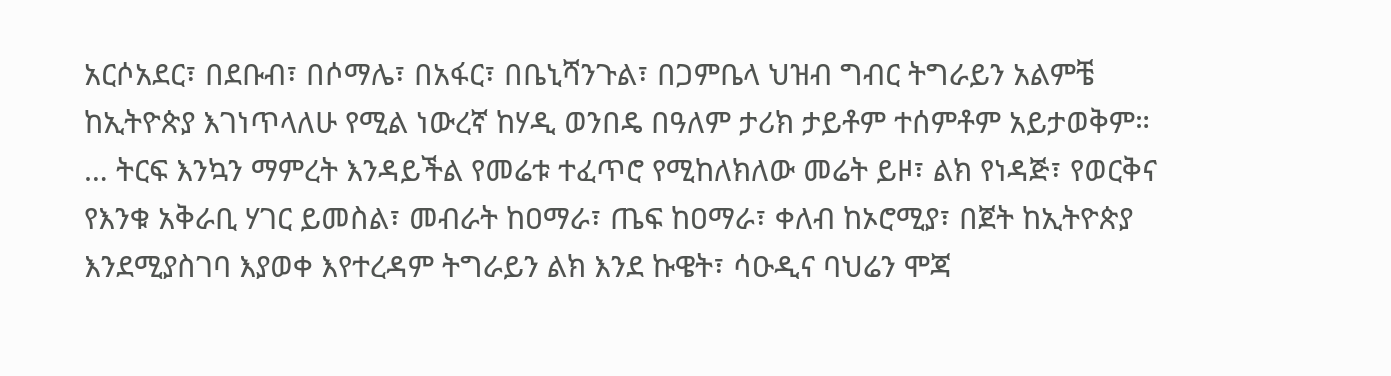አርሶአደር፣ በደቡብ፣ በሶማሌ፣ በአፋር፣ በቤኒሻንጉል፣ በጋምቤላ ህዝብ ግብር ትግራይን አልምቼ ከኢትዮጵያ እገነጥላለሁ የሚል ነውረኛ ከሃዲ ወንበዴ በዓለም ታሪክ ታይቶም ተሰምቶም አይታወቅም።
… ትርፍ እንኳን ማምረት እንዳይችል የመሬቱ ተፈጥሮ የሚከለክለው መሬት ይዞ፣ ልክ የነዳጅ፣ የወርቅና የእንቁ አቅራቢ ሃገር ይመስል፣ መብራት ከዐማራ፣ ጤፍ ከዐማራ፣ ቀለብ ከኦሮሚያ፣ በጀት ከኢትዮጵያ እንደሚያስገባ እያወቀ እየተረዳም ትግራይን ልክ እንደ ኩዌት፣ ሳዑዲና ባህሬን ሞጃ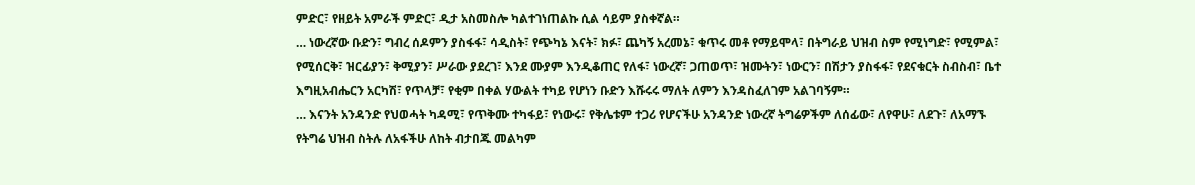ምድር፣ የዘይት አምራች ምድር፣ ዲታ አስመስሎ ካልተገነጠልኩ ሲል ሳይም ያስቀኛል።
… ነውረኛው ቡድን፣ ግብረ ሰዶምን ያስፋፋ፣ ሳዲስት፣ የጭካኔ እናት፣ ክፉ፣ ጨካኝ አረመኔ፣ ቁጥሩ መቶ የማይሞላ፣ በትግራይ ህዝብ ስም የሚነግድ፣ የሚምል፣ የሚሰርቅ፣ ዝርፊያን፣ ቅሚያን፣ ሥራው ያደረገ፣ እንደ ሙያም እንዲቆጠር የለፋ፣ ነውረኛ፣ ጋጠወጥ፣ ዝሙትን፣ ነውርን፣ በሽታን ያስፋፋ፣ የደናቁርት ስብስብ፣ ቤተ እግዚአብሔርን አርካሽ፣ የጥላቻ፣ የቂም በቀል ሃውልት ተካይ የሆነን ቡድን እሹሩሩ ማለት ለምን እንዳስፈለገም አልገባኝም።
… እናንት አንዳንድ የህወሓት ካዳሚ፣ የጥቅሙ ተካፋይ፣ የነውሩ፣ የቅሌቱም ተጋሪ የሆናችሁ አንዳንድ ነውረኛ ትግሬዎችም ለሰፊው፣ ለየዋሁ፣ ለደጉ፣ ለአማኙ የትግሬ ህዝብ ስትሉ ለአፋችሁ ለከት ብታበጁ መልካም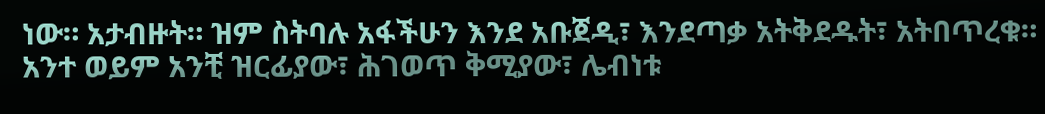ነው። አታብዙት። ዝም ስትባሉ አፋችሁን እንደ አቡጀዲ፣ እንደጣቃ አትቅደዱት፣ አትበጥረቁ። አንተ ወይም አንቺ ዝርፊያው፣ ሕገወጥ ቅሚያው፣ ሌብነቱ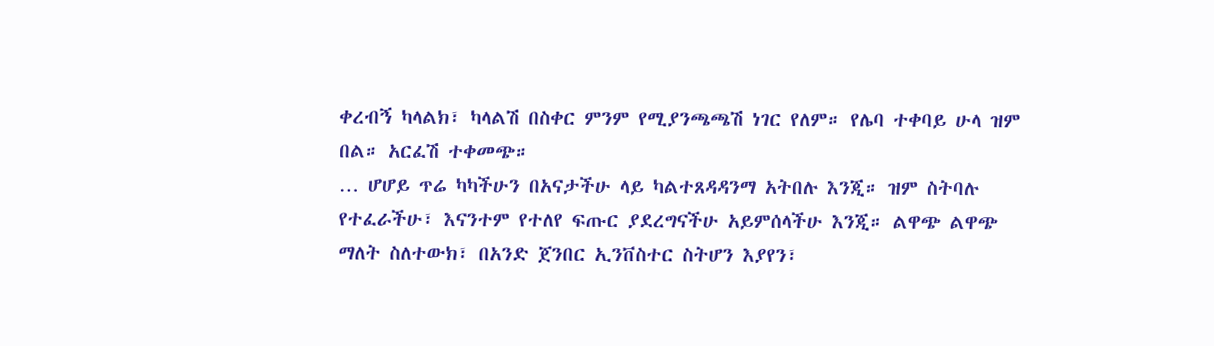ቀረብኝ ካላልክ፣ ካላልሽ በስቀር ምንም የሚያንጫጫሽ ነገር የለም። የሌባ ተቀባይ ሁላ ዝም በል። አርፈሽ ተቀመጭ።
… ሆሆይ ጥሬ ካካችሁን በአናታችሁ ላይ ካልተጸዳዳንማ አትበሉ እንጂ። ዝም ስትባሉ የተፈራችሁ፣ እናንተም የተለየ ፍጡር ያደረግናችሁ አይምሰላችሁ እንጂ። ልዋጭ ልዋጭ ማለት ስለተውክ፣ በአንድ ጀንበር ኢንቨስተር ስትሆን እያየን፣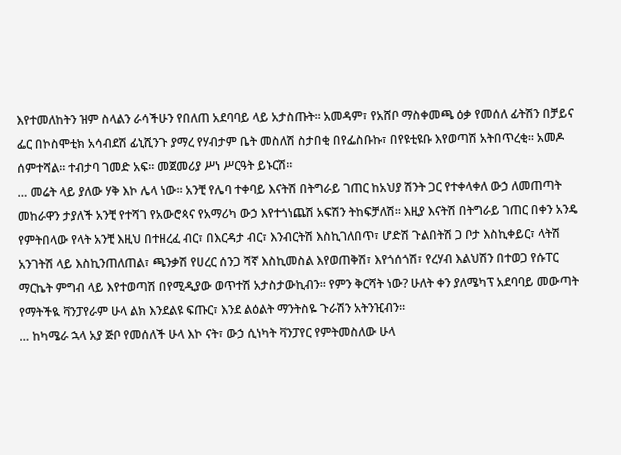እየተመለከትን ዝም ስላልን ራሳችሁን የበለጠ አደባባይ ላይ አታስጡት። አመዳም፣ የአሸቦ ማስቀመጫ ዕቃ የመሰለ ፊትሽን በቻይና ፌር በኮስሞቲክ አሳብደሽ ፊኒሺንጉ ያማረ የሃብታም ቤት መስለሽ ስታበቂ በየፌስቡኩ፣ በየዩቲዩቡ እየወጣሽ አትበጥረቂ። አመዶ ሰምተሻል። ተብታባ ገመድ አፍ። መጀመሪያ ሥነ ሥርዓት ይኑርሽ።
… መሬት ላይ ያለው ሃቅ እኮ ሌላ ነው። አንቺ የሌባ ተቀባይ እናትሽ በትግራይ ገጠር ከአህያ ሽንት ጋር የተቀላቀለ ውኃ ለመጠጣት መከራዋን ታያለች አንቺ የተሻገ የአውሮጳና የአማሪካ ውኃ እየተጎነጨሽ አፍሽን ትከፍቻለሽ። እዚያ እናትሽ በትግራይ ገጠር በቀን አንዴ የምትበላው የላት አንቺ እዚህ በተዘረፈ ብር፣ በእርዳታ ብር፣ እንብርትሽ እስኪገለበጥ፣ ሆድሽ ጉልበትሽ ጋ ቦታ እስኪቀይር፣ ላትሽ አንገትሽ ላይ እስኪንጠለጠል፣ ጫንቃሽ የሀረር ሰንጋ ሻኛ እስኪመስል እየወጠቅሽ፣ እየጎሰጎሽ፣ የረሃብ እልህሽን በተወጋ የሱፐር ማርኬት ምግብ ላይ እየተወጣሽ በየሚዲያው ወጥተሽ አታስታውኪብን። የምን ቅርሻት ነው? ሁለት ቀን ያለሜካፕ አደባባይ መውጣት የማትችዪ ቫንፓየራም ሁላ ልክ እንደልዩ ፍጡር፣ እንደ ልዕልት ማንትስዬ ጉራሽን አትንዢብን።
… ከካሜራ ኋላ አያ ጅቦ የመሰለች ሁላ እኮ ናት፣ ውኃ ሲነካት ቫንፓየር የምትመስለው ሁላ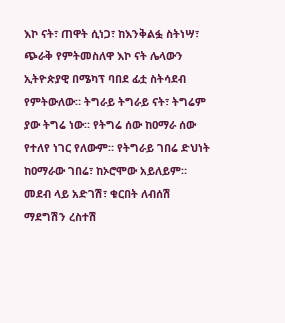እኮ ናት፣ ጠዋት ሲነጋ፣ ከእንቅልፏ ስትነሣ፣ ጭራቅ የምትመስለዋ እኮ ናት ሌላውን ኢትዮጵያዊ በሜካፕ ባበደ ፊቷ ስትሳደብ የምትውለው። ትግራይ ትግራይ ናት፣ ትግሬም ያው ትግሬ ነው። የትግሬ ሰው ከዐማራ ሰው የተለየ ነገር የለውም። የትግራይ ገበሬ ድህነት ከዐማራው ገበሬ፣ ከኦሮሞው አይለይም። መደብ ላይ አድገሽ፣ ቁርበት ለብሰሽ ማደግሽን ረስተሽ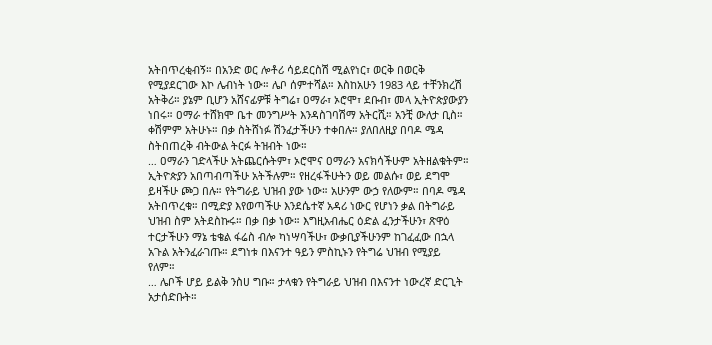አትበጥረቂብኝ። በአንድ ወር ሎቶሪ ሳይደርስሽ ሚልየነር፣ ወርቅ በወርቅ የሚያደርገው እኮ ሌብነት ነው። ሌቦ ሰምተሻል። እስከአሁን 1983 ላይ ተቸንክረሽ አትቅሪ። ያኔም ቢሆን አሸናፊዎቹ ትግሬ፣ ዐማራ፣ ኦሮሞ፣ ደቡብ፣ መላ ኢትዮጵያውያን ነበሩ። ዐማራ ተሸክሞ ቤተ መንግሥት እንዳስገባሽማ አትርሺ። አንቺ ውለታ ቢስ። ቀሽምም አትሁኑ። በቃ ስትሸነፉ ሽንፈታችሁን ተቀበሉ። ያለበለዚያ በባዶ ሜዳ ስትበጠረቅ ብትውል ትርፉ ትዝብት ነው።
… ዐማራን ገድላችሁ አትጨርሱትም፣ ኦሮሞና ዐማራን አናክሳችሁም አትዘልቁትም። ኢትዮጵያን አበጣብጣችሁ አትችሉም። የዘረፋችሁትን ወይ መልሱ፣ ወይ ደግሞ ይዛችሁ ጮጋ በሉ። የትግራይ ህዝብ ያው ነው። አሁንም ውኃ የለውም። በባዶ ሜዳ አትበጥረቁ። በሚድያ እየወጣችሁ እንደሴተኛ አዳሪ ነውር የሆነን ቃል በትግራይ ህዝብ ስም አትደስኩሩ። በቃ በቃ ነው። እግዚአብሔር ዕድል ፈንታችሁን፣ ጽዋዕ ተርታችሁን ማኔ ቴቄል ፋሬስ ብሎ ካነሣባችሁ፣ ውቃቢያችሁንም ከገፈፈው በኋላ አጉል አትንፈራገጡ። ደግነቱ በእናንተ ዓይን ምስኪኑን የትግሬ ህዝብ የሚያይ የለም።
… ሌቦች ሆይ ይልቅ ንስሀ ግቡ። ታላቁን የትግራይ ህዝብ በእናንተ ነውረኛ ድርጊት አታሰድቡት።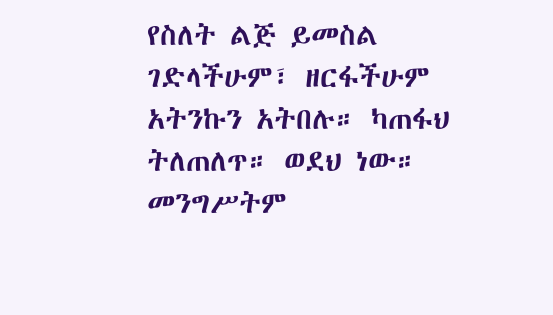የስለት ልጅ ይመስል ገድላችሁም፣ ዘርፋችሁም አትንኩን አትበሉ። ካጠፋህ ትለጠለጥ። ወደህ ነው። መንግሥትም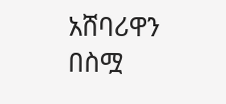አሸባሪዋን በስሟ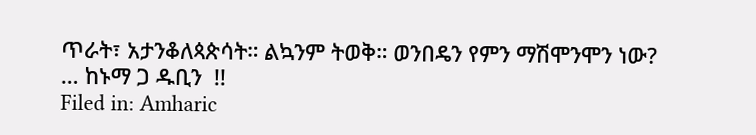ጥራት፣ አታንቆለጳጵሳት። ልኳንም ትወቅ። ወንበዴን የምን ማሽሞንሞን ነው?
… ከኑማ ጋ ዱቢን  !!
Filed in: Amharic